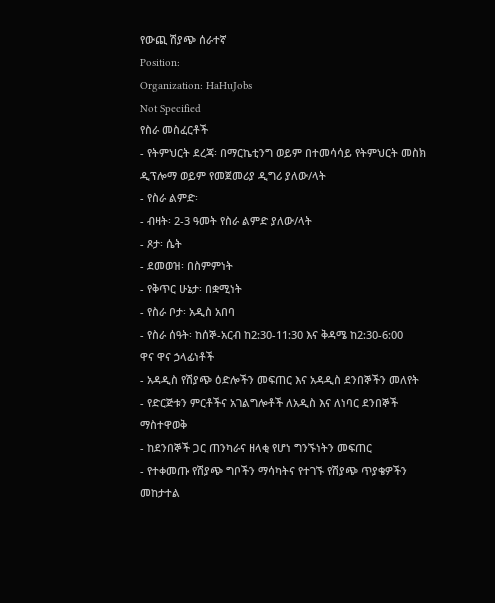የውጪ ሽያጭ ሰራተኛ
Position:
Organization: HaHuJobs
Not Specified
የስራ መስፈርቶች
- የትምህርት ደረጃ፡ በማርኬቲንግ ወይም በተመሳሳይ የትምህርት መስክ ዲፕሎማ ወይም የመጀመሪያ ዲግሪ ያለው/ላት
- የስራ ልምድ፡
- ብዛት፡ 2-3 ዓመት የስራ ልምድ ያለው/ላት
- ጾታ፡ ሴት
- ደመወዝ፡ በስምምነት
- የቅጥር ሁኔታ፡ በቋሚነት
- የስራ ቦታ፡ አዲስ አበባ
- የስራ ሰዓት፡ ከሰኞ-አርብ ከ2:30-11:30 እና ቅዳሜ ከ2:30-6:00
ዋና ዋና ኃላፊነቶች
- አዳዲስ የሽያጭ ዕድሎችን መፍጠር እና አዳዲስ ደንበኞችን መለየት
- የድርጅቱን ምርቶችና አገልግሎቶች ለአዲስ እና ለነባር ደንበኞች ማስተዋወቅ
- ከደንበኞች ጋር ጠንካራና ዘላቂ የሆነ ግንኙነትን መፍጠር
- የተቀመጡ የሽያጭ ግቦችን ማሳካትና የተገኙ የሽያጭ ጥያቄዎችን መከታተል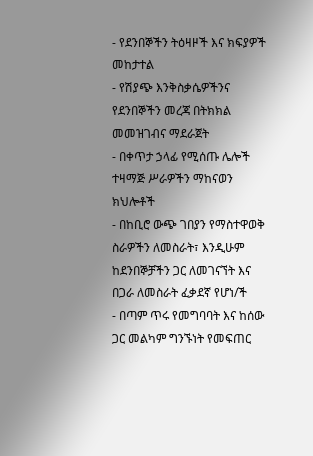- የደንበኞችን ትዕዛዞች እና ክፍያዎች መከታተል
- የሽያጭ እንቅስቃሴዎችንና የደንበኞችን መረጃ በትክክል መመዝገብና ማደራጀት
- በቀጥታ ኃላፊ የሚሰጡ ሌሎች ተዛማጅ ሥራዎችን ማከናወን
ክህሎቶች
- በከቢሮ ውጭ ገበያን የማስተዋወቅ ስራዎችን ለመስራት፣ እንዲሁም ከደንበኞቻችን ጋር ለመገናኘት እና በጋራ ለመስራት ፈቃደኛ የሆነ/ች
- በጣም ጥሩ የመግባባት እና ከሰው ጋር መልካም ግንኙነት የመፍጠር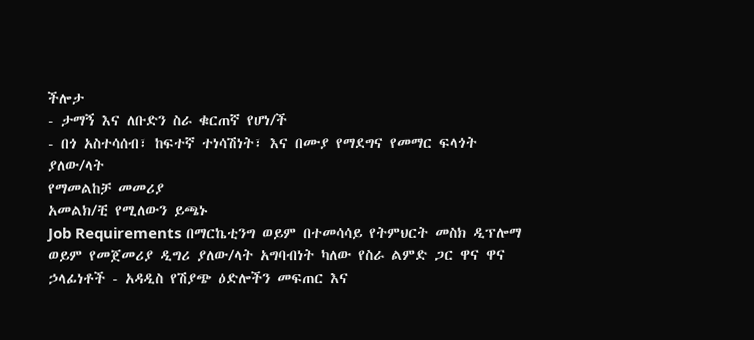ችሎታ
- ታማኝ እና ለቡድን ስራ ቁርጠኛ የሆነ/ች
- በጎ አስተሳሰብ፣ ከፍተኛ ተነሳሽነት፣ እና በሙያ የማደግና የመማር ፍላጎት ያለው/ላት
የማመልከቻ መመሪያ
አመልክ/ቺ የሚለውን ይጫኑ
Job Requirements በማርኬቲንግ ወይም በተመሳሳይ የትምህርት መስክ ዲፕሎማ ወይም የመጀመሪያ ዲግሪ ያለው/ላት አግባብነት ካለው የስራ ልምድ ጋር ዋና ዋና ኃላፊነቶች - አዳዲስ የሽያጭ ዕድሎችን መፍጠር እና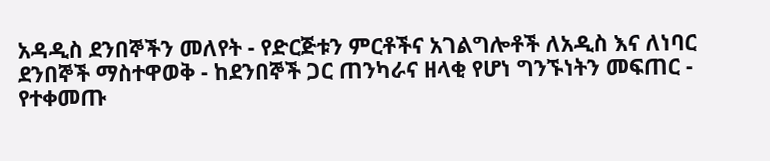አዳዲስ ደንበኞችን መለየት - የድርጅቱን ምርቶችና አገልግሎቶች ለአዲስ እና ለነባር ደንበኞች ማስተዋወቅ - ከደንበኞች ጋር ጠንካራና ዘላቂ የሆነ ግንኙነትን መፍጠር - የተቀመጡ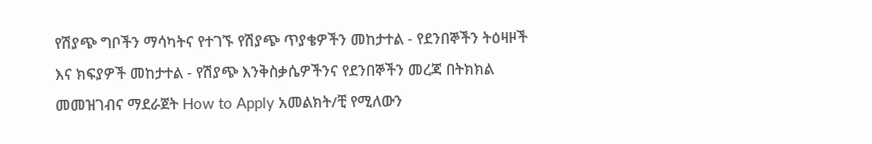የሽያጭ ግቦችን ማሳካትና የተገኙ የሽያጭ ጥያቄዎችን መከታተል - የደንበኞችን ትዕዛዞች እና ክፍያዎች መከታተል - የሽያጭ እንቅስቃሴዎችንና የደንበኞችን መረጃ በትክክል መመዝገብና ማደራጀት How to Apply አመልክት/ቺ የሚለውን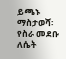ይጫኑ ማስታወሻ፡ የስራ መደቡ ለሴት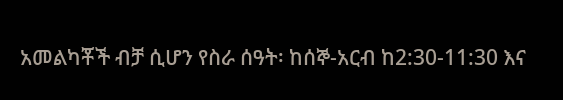አመልካቾች ብቻ ሲሆን የስራ ሰዓት፡ ከሰኞ-አርብ ከ2:30-11:30 እና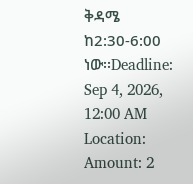ቅዳሜ ከ2:30-6:00 ነው፡፡Deadline: Sep 4, 2026, 12:00 AM
Location:
Amount: 2